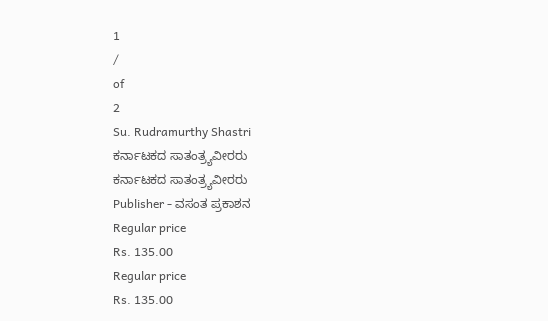1
/
of
2
Su. Rudramurthy Shastri
ಕರ್ನಾಟಕದ ಸಾತಂತ್ರ್ಯವೀರರು
ಕರ್ನಾಟಕದ ಸಾತಂತ್ರ್ಯವೀರರು
Publisher - ವಸಂತ ಪ್ರಕಾಶನ
Regular price
Rs. 135.00
Regular price
Rs. 135.00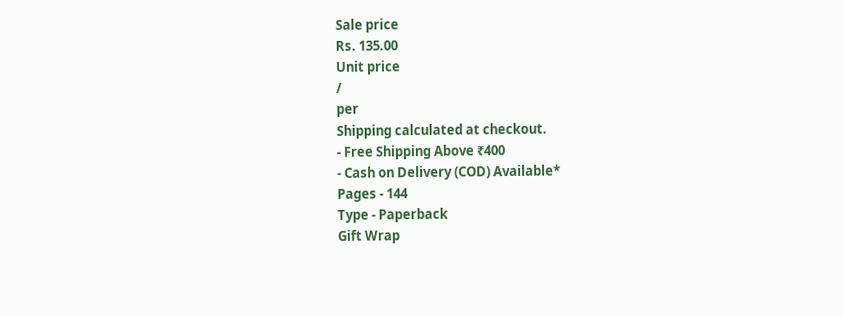Sale price
Rs. 135.00
Unit price
/
per
Shipping calculated at checkout.
- Free Shipping Above ₹400
- Cash on Delivery (COD) Available*
Pages - 144
Type - Paperback
Gift Wrap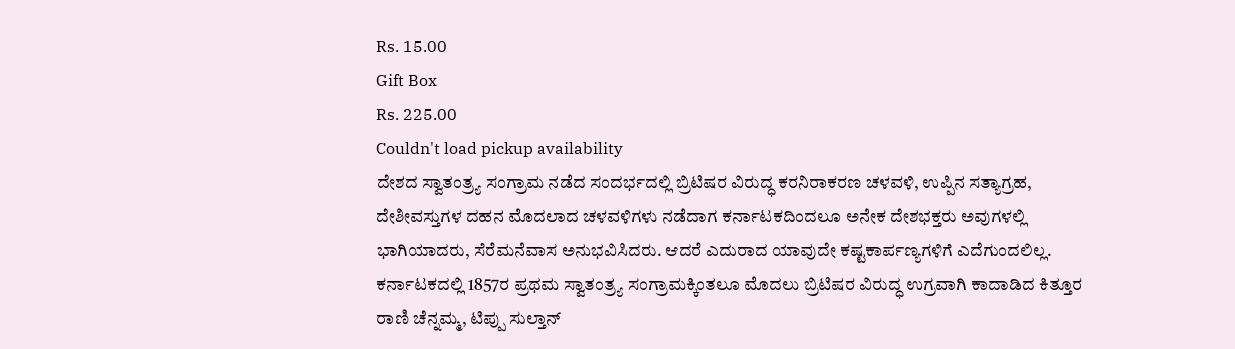Rs. 15.00
Gift Box
Rs. 225.00
Couldn't load pickup availability
ದೇಶದ ಸ್ವಾತಂತ್ರ್ಯ ಸಂಗ್ರಾಮ ನಡೆದ ಸಂದರ್ಭದಲ್ಲಿ ಬ್ರಿಟಿಷರ ವಿರುದ್ಧ ಕರನಿರಾಕರಣ ಚಳವಳಿ, ಉಪ್ಪಿನ ಸತ್ಯಾಗ್ರಹ, ದೇಶೀವಸ್ತುಗಳ ದಹನ ಮೊದಲಾದ ಚಳವಳಿಗಳು ನಡೆದಾಗ ಕರ್ನಾಟಕದಿಂದಲೂ ಅನೇಕ ದೇಶಭಕ್ತರು ಅವುಗಳಲ್ಲಿ ಭಾಗಿಯಾದರು, ಸೆರೆಮನೆವಾಸ ಅನುಭವಿಸಿದರು. ಆದರೆ ಎದುರಾದ ಯಾವುದೇ ಕಷ್ಟಕಾರ್ಪಣ್ಯಗಳಿಗೆ ಎದೆಗುಂದಲಿಲ್ಲ.
ಕರ್ನಾಟಕದಲ್ಲಿ 1857ರ ಪ್ರಥಮ ಸ್ವಾತಂತ್ರ್ಯ ಸಂಗ್ರಾಮಕ್ಕಿಂತಲೂ ಮೊದಲು ಬ್ರಿಟಿಷರ ವಿರುದ್ಧ ಉಗ್ರವಾಗಿ ಕಾದಾಡಿದ ಕಿತ್ತೂರ ರಾಣಿ ಚೆನ್ನಮ್ಮ, ಟಿಪ್ಪು ಸುಲ್ತಾನ್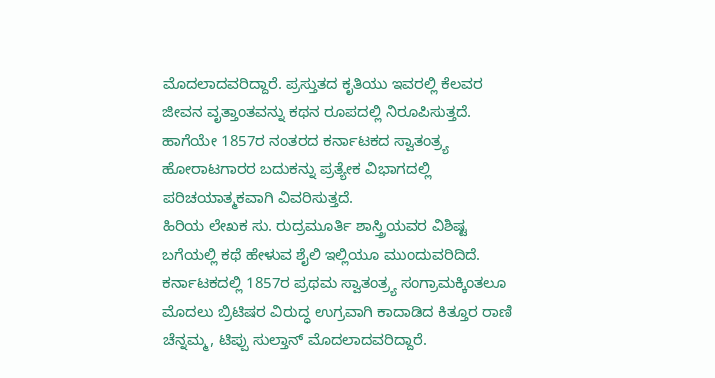ಮೊದಲಾದವರಿದ್ದಾರೆ. ಪ್ರಸ್ತುತದ ಕೃತಿಯು ಇವರಲ್ಲಿ ಕೆಲವರ ಜೀವನ ವೃತ್ತಾಂತವನ್ನು ಕಥನ ರೂಪದಲ್ಲಿ ನಿರೂಪಿಸುತ್ತದೆ. ಹಾಗೆಯೇ 1857ರ ನಂತರದ ಕರ್ನಾಟಕದ ಸ್ವಾತಂತ್ರ್ಯ ಹೋರಾಟಗಾರರ ಬದುಕನ್ನು ಪ್ರತ್ಯೇಕ ವಿಭಾಗದಲ್ಲಿ ಪರಿಚಯಾತ್ಮಕವಾಗಿ ವಿವರಿಸುತ್ತದೆ.
ಹಿರಿಯ ಲೇಖಕ ಸು. ರುದ್ರಮೂರ್ತಿ ಶಾಸ್ತ್ರಿಯವರ ವಿಶಿಷ್ಟ ಬಗೆಯಲ್ಲಿ ಕಥೆ ಹೇಳುವ ಶೈಲಿ ಇಲ್ಲಿಯೂ ಮುಂದುವರಿದಿದೆ.
ಕರ್ನಾಟಕದಲ್ಲಿ 1857ರ ಪ್ರಥಮ ಸ್ವಾತಂತ್ರ್ಯ ಸಂಗ್ರಾಮಕ್ಕಿಂತಲೂ ಮೊದಲು ಬ್ರಿಟಿಷರ ವಿರುದ್ಧ ಉಗ್ರವಾಗಿ ಕಾದಾಡಿದ ಕಿತ್ತೂರ ರಾಣಿ ಚೆನ್ನಮ್ಮ, ಟಿಪ್ಪು ಸುಲ್ತಾನ್ ಮೊದಲಾದವರಿದ್ದಾರೆ.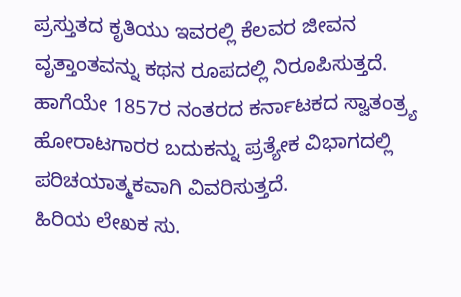ಪ್ರಸ್ತುತದ ಕೃತಿಯು ಇವರಲ್ಲಿ ಕೆಲವರ ಜೀವನ ವೃತ್ತಾಂತವನ್ನು ಕಥನ ರೂಪದಲ್ಲಿ ನಿರೂಪಿಸುತ್ತದೆ. ಹಾಗೆಯೇ 1857ರ ನಂತರದ ಕರ್ನಾಟಕದ ಸ್ವಾತಂತ್ರ್ಯ ಹೋರಾಟಗಾರರ ಬದುಕನ್ನು ಪ್ರತ್ಯೇಕ ವಿಭಾಗದಲ್ಲಿ ಪರಿಚಯಾತ್ಮಕವಾಗಿ ವಿವರಿಸುತ್ತದೆ.
ಹಿರಿಯ ಲೇಖಕ ಸು.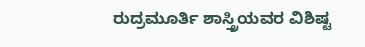ರುದ್ರಮೂರ್ತಿ ಶಾಸ್ತ್ರಿಯವರ ವಿಶಿಷ್ಟ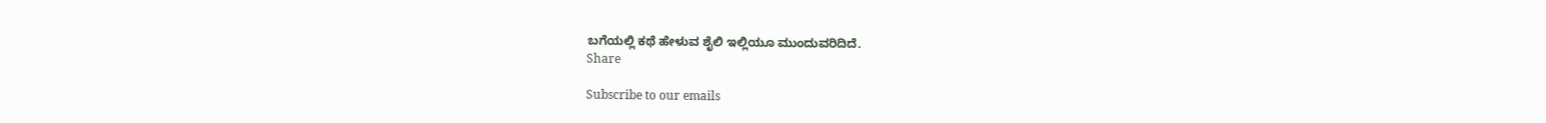ಬಗೆಯಲ್ಲಿ ಕಥೆ ಹೇಳುವ ಶೈಲಿ ಇಲ್ಲಿಯೂ ಮುಂದುವರಿದಿದೆ.
Share

Subscribe to our emails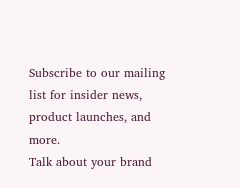Subscribe to our mailing list for insider news, product launches, and more.
Talk about your brand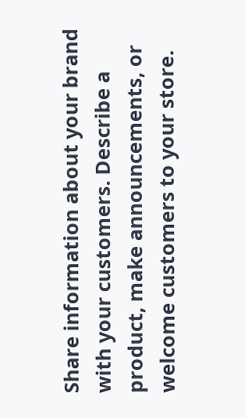Share information about your brand with your customers. Describe a product, make announcements, or welcome customers to your store.